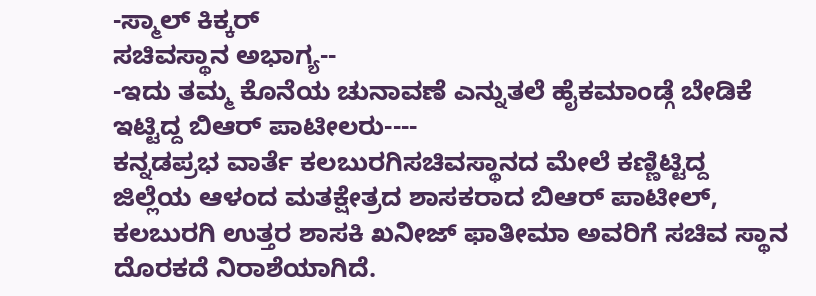-ಸ್ಮಾಲ್ ಕಿಕ್ಕರ್
ಸಚಿವಸ್ಥಾನ ಅಭಾಗ್ಯ--
-ಇದು ತಮ್ಮ ಕೊನೆಯ ಚುನಾವಣೆ ಎನ್ನುತಲೆ ಹೈಕಮಾಂಡ್ಗೆ ಬೇಡಿಕೆ ಇಟ್ಟಿದ್ದ ಬಿಆರ್ ಪಾಟೀಲರು----
ಕನ್ನಡಪ್ರಭ ವಾರ್ತೆ ಕಲಬುರಗಿಸಚಿವಸ್ಥಾನದ ಮೇಲೆ ಕಣ್ಣಿಟ್ಟಿದ್ದ ಜಿಲ್ಲೆಯ ಆಳಂದ ಮತಕ್ಷೇತ್ರದ ಶಾಸಕರಾದ ಬಿಆರ್ ಪಾಟೀಲ್, ಕಲಬುರಗಿ ಉತ್ತರ ಶಾಸಕಿ ಖನೀಜ್ ಫಾತೀಮಾ ಅವರಿಗೆ ಸಚಿವ ಸ್ಥಾನ ದೊರಕದೆ ನಿರಾಶೆಯಾಗಿದೆ.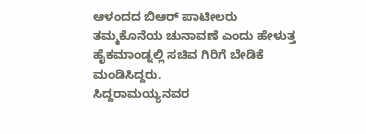ಆಳಂದದ ಬಿಆರ್ ಪಾಟೀಲರು ತಮ್ಮಕೊನೆಯ ಚುನಾವಣೆ ಎಂದು ಹೇಳುತ್ತ ಹೈಕಮಾಂಡ್ನಲ್ಲಿ ಸಚಿವ ಗಿರಿಗೆ ಬೇಡಿಕೆ ಮಂಡಿಸಿದ್ದರು.
ಸಿದ್ದರಾಮಯ್ಯನವರ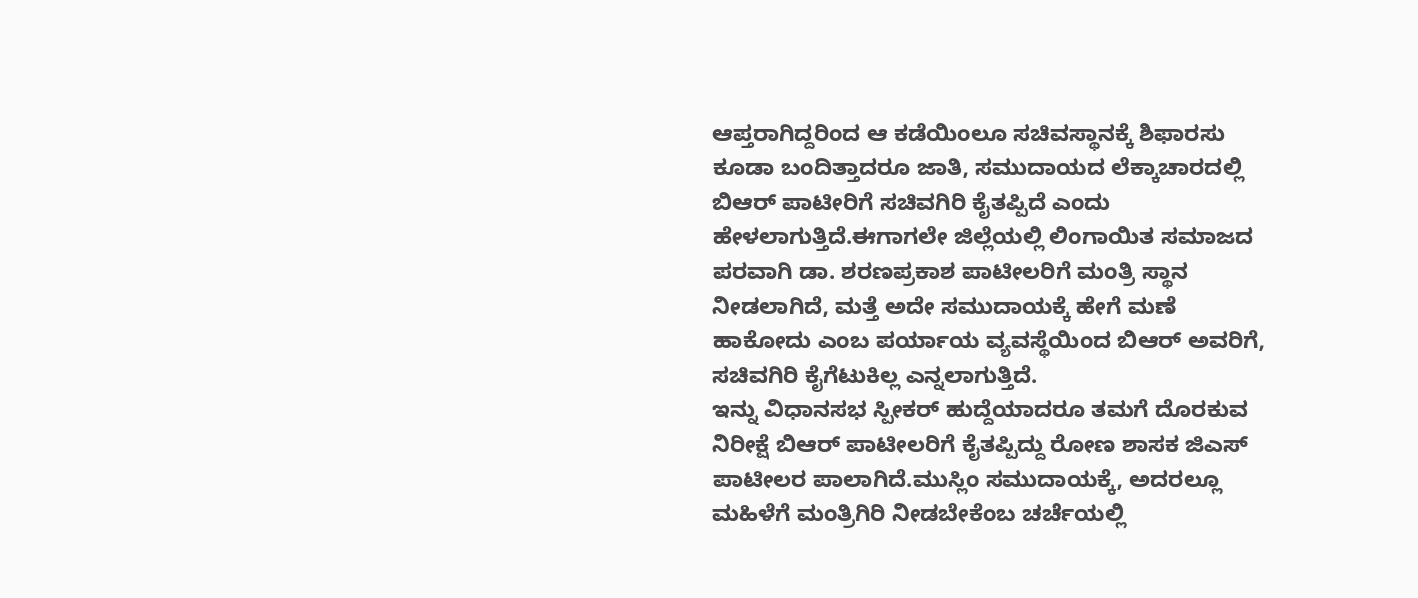ಆಪ್ತರಾಗಿದ್ದರಿಂದ ಆ ಕಡೆಯಿಂಲೂ ಸಚಿವಸ್ಥಾನಕ್ಕೆ ಶಿಫಾರಸು ಕೂಡಾ ಬಂದಿತ್ತಾದರೂ ಜಾತಿ, ಸಮುದಾಯದ ಲೆಕ್ಕಾಚಾರದಲ್ಲಿ ಬಿಆರ್ ಪಾಟೀರಿಗೆ ಸಚಿವಗಿರಿ ಕೈತಪ್ಪಿದೆ ಎಂದು ಹೇಳಲಾಗುತ್ತಿದೆ.ಈಗಾಗಲೇ ಜಿಲ್ಲೆಯಲ್ಲಿ ಲಿಂಗಾಯಿತ ಸಮಾಜದ ಪರವಾಗಿ ಡಾ. ಶರಣಪ್ರಕಾಶ ಪಾಟೀಲರಿಗೆ ಮಂತ್ರಿ ಸ್ಥಾನ ನೀಡಲಾಗಿದೆ, ಮತ್ತೆ ಅದೇ ಸಮುದಾಯಕ್ಕೆ ಹೇಗೆ ಮಣೆ ಹಾಕೋದು ಎಂಬ ಪರ್ಯಾಯ ವ್ಯವಸ್ಥೆಯಿಂದ ಬಿಆರ್ ಅವರಿಗೆ, ಸಚಿವಗಿರಿ ಕೈಗೆಟುಕಿಲ್ಲ ಎನ್ನಲಾಗುತ್ತಿದೆ.
ಇನ್ನು ವಿಧಾನಸಭ ಸ್ಪೀಕರ್ ಹುದ್ದೆಯಾದರೂ ತಮಗೆ ದೊರಕುವ ನಿರೀಕ್ಷೆ ಬಿಆರ್ ಪಾಟೀಲರಿಗೆ ಕೈತಪ್ಪಿದ್ದು ರೋಣ ಶಾಸಕ ಜಿಎಸ್ ಪಾಟೀಲರ ಪಾಲಾಗಿದೆ.ಮುಸ್ಲಿಂ ಸಮುದಾಯಕ್ಕೆ, ಅದರಲ್ಲೂ ಮಹಿಳೆಗೆ ಮಂತ್ರಿಗಿರಿ ನೀಡಬೇಕೆಂಬ ಚರ್ಚೆಯಲ್ಲಿ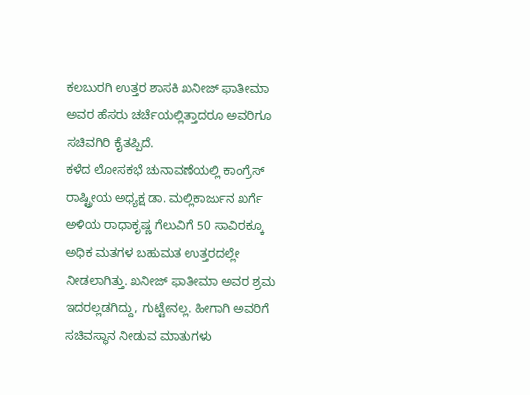ಕಲಬುರಗಿ ಉತ್ತರ ಶಾಸಕಿ ಖನೀಜ್ ಫಾತೀಮಾ ಅವರ ಹೆಸರು ಚರ್ಚೆಯಲ್ಲಿತ್ತಾದರೂ ಅವರಿಗೂ ಸಚಿವಗಿರಿ ಕೈತಪ್ಪಿದೆ.
ಕಳೆದ ಲೋಸಕಭೆ ಚುನಾವಣೆಯಲ್ಲಿ ಕಾಂಗ್ರೆಸ್ ರಾಷ್ಟ್ರೀಯ ಅಧ್ಯಕ್ಷ ಡಾ. ಮಲ್ಲಿಕಾರ್ಜುನ ಖರ್ಗೆ ಅಳಿಯ ರಾಧಾಕೃಷ್ಣ ಗೆಲುವಿಗೆ 50 ಸಾವಿರಕ್ಕೂ ಅಧಿಕ ಮತಗಳ ಬಹುಮತ ಉತ್ತರದಲ್ಲೇ ನೀಡಲಾಗಿತ್ತು. ಖನೀಜ್ ಫಾತೀಮಾ ಅವರ ಶ್ರಮ ಇದರಲ್ಲಡಗಿದ್ದು, ಗುಟ್ಟೇನಲ್ಲ. ಹೀಗಾಗಿ ಅವರಿಗೆ ಸಚಿವಸ್ಥಾನ ನೀಡುವ ಮಾತುಗಳು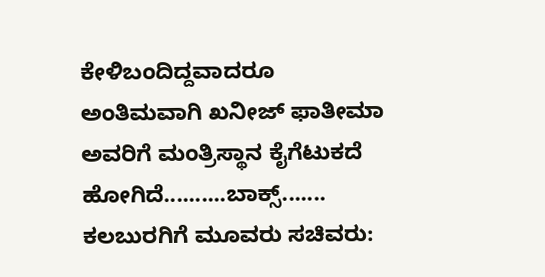ಕೇಳಿಬಂದಿದ್ದವಾದರೂ ಅಂತಿಮವಾಗಿ ಖನೀಜ್ ಫಾತೀಮಾ ಅವರಿಗೆ ಮಂತ್ರಿಸ್ಥಾನ ಕೈಗೆಟುಕದೆ ಹೋಗಿದೆ..........ಬಾಕ್ಸ್.......
ಕಲಬುರಗಿಗೆ ಮೂವರು ಸಚಿವರು: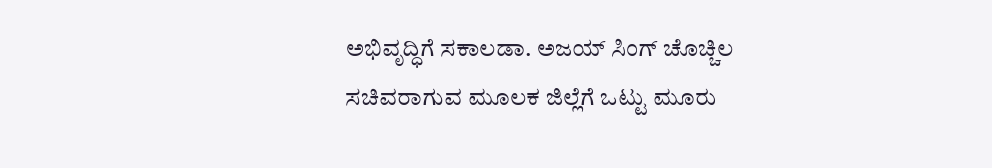ಅಭಿವೃದ್ಧಿಗೆ ಸಕಾಲಡಾ. ಅಜಯ್ ಸಿಂಗ್ ಚೊಚ್ಚಿಲ ಸಚಿವರಾಗುವ ಮೂಲಕ ಜಿಲ್ಲೆಗೆ ಒಟ್ಟು ಮೂರು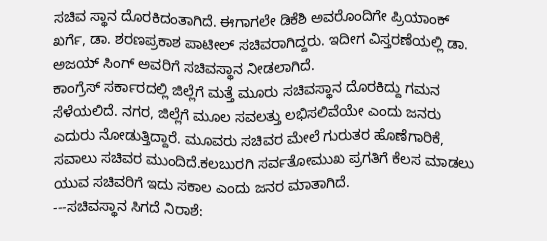ಸಚಿವ ಸ್ಥಾನ ದೊರಕಿದಂತಾಗಿದೆ. ಈಗಾಗಲೇ ಡಿಕೆಶಿ ಅವರೊಂದಿಗೇ ಪ್ರಿಯಾಂಕ್ ಖರ್ಗೆ, ಡಾ. ಶರಣಪ್ರಕಾಶ ಪಾಟೀಲ್ ಸಚಿವರಾಗಿದ್ದರು. ಇದೀಗ ವಿಸ್ತರಣೆಯಲ್ಲಿ ಡಾ. ಅಜಯ್ ಸಿಂಗ್ ಅವರಿಗೆ ಸಚಿವಸ್ಥಾನ ನೀಡಲಾಗಿದೆ.
ಕಾಂಗ್ರೆಸ್ ಸರ್ಕಾರದಲ್ಲಿ ಜಿಲ್ಲೆಗೆ ಮತ್ತೆ ಮೂರು ಸಚಿವಸ್ಥಾನ ದೊರಕಿದ್ದು ಗಮನ ಸೆಳೆಯಲಿದೆ. ನಗರ, ಜಿಲ್ಲೆಗೆ ಮೂಲ ಸವಲತ್ತು ಲಭಿಸಲಿವೆಯೇ ಎಂದು ಜನರು ಎದುರು ನೋಡುತ್ತಿದ್ದಾರೆ. ಮೂವರು ಸಚಿವರ ಮೇಲೆ ಗುರುತರ ಹೊಣೆಗಾರಿಕೆ, ಸವಾಲು ಸಚಿವರ ಮುಂದಿದೆ.ಕಲಬುರಗಿ ಸರ್ವತೋಮುಖ ಪ್ರಗತಿಗೆ ಕೆಲಸ ಮಾಡಲು ಯುವ ಸಚಿವರಿಗೆ ಇದು ಸಕಾಲ ಎಂದು ಜನರ ಮಾತಾಗಿದೆ.
---ಸಚಿವಸ್ಥಾನ ಸಿಗದೆ ನಿರಾಶೆ: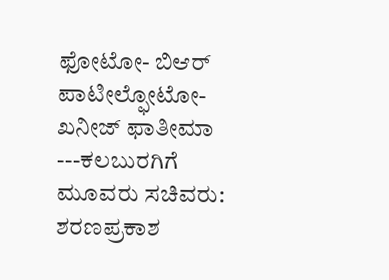ಫೋಟೋ- ಬಿಆರ್ ಪಾಟೀಲ್ಫೋಟೋ- ಖನೀಜ್ ಫಾತೀಮಾ
---ಕಲಬುರಗಿಗೆ ಮೂವರು ಸಚಿವರು:
ಶರಣಪ್ರಕಾಶ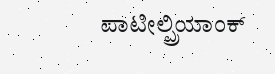ಪಾಟೀಲ್ಪ್ರಿಯಾಂಕ್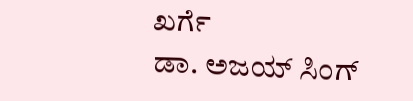ಖರ್ಗೆ
ಡಾ. ಅಜಯ್ ಸಿಂಗ್